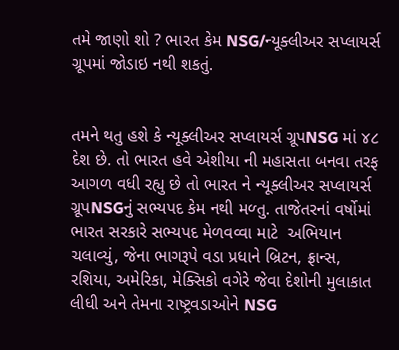તમે જાણો શો ? ભારત કેમ NSG/ન્યૂક્લીઅર સપ્લાયર્સ ગ્રૂપમાં જોડાઇ નથી શકતું.


તમને થતુ હશે કે ન્યૂક્લીઅર સપ્લાયર્સ ગ્રૂપNSG માં ૪૮ દેશ છે. તો ભારત હવે એશીયા ની મહાસતા બનવા તરફ આગળ વધી રહ્યુ છે તો ભારત ને ન્યૂક્લીઅર સપ્લાયર્સ ગ્રૂપNSGનું સભ્યપદ કેમ નથી મળ્તુ. તાજેતરનાં વર્ષોમાં ભારત સરકારે સભ્યપદ મેળવવ્વા માટે  અભિયાન ચલાવ્યું, જેના ભાગરૂપે વડા પ્રધાને બ્રિટન, ફ્રાન્સ, રશિયા, અમેરિકા, મેક્સિકો વગેરે જેવા દેશોની મુલાકાત લીધી અને તેમના રાષ્ટ્રવડાઓને NSG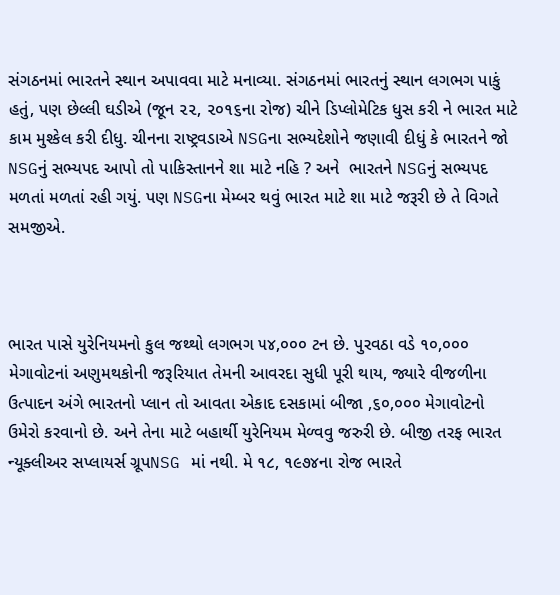સંગઠનમાં ભારતને સ્થાન અપાવવા માટે મનાવ્યા. સંગઠનમાં ભારતનું સ્થાન લગભગ પાકું હતું, પણ છેલ્લી ઘડીએ (જૂન ૨૨, ૨૦૧૬ના રોજ) ચીને ડિપ્લોમેટિક ધુસ કરી ને ભારત માટે કામ મુશ્કેલ કરી દીધુ. ચીનના રાષ્ટ્રવડાએ NSGના સભ્યદેશોને જણાવી દીધું કે ભારતને જો NSGનું સભ્યપદ આપો તો પાકિસ્તાનને શા માટે નહિ ? અને  ભારતને NSGનું સભ્યપદ મળતાં મળતાં રહી ગયું. પણ NSGના મેમ્બર થવું ભારત માટે શા માટે જરૂરી છે તે વિગતે સમજીએ.



ભારત પાસે યુરેનિયમનો કુલ જથ્થો લગભગ ૫૪,૦૦૦ ટન છે. પુરવઠા વડે ૧૦,૦૦૦ મેગાવોટનાં અણુમથકોની જરૂરિયાત તેમની આવરદા સુધી પૂરી થાય, જ્યારે વીજળીના ઉત્પાદન અંગે ભારતનો પ્લાન તો આવતા એકાદ દસકામાં બીજા ,૬૦,૦૦૦ મેગાવોટનો ઉમેરો કરવાનો છે. અને તેના માટે બહાર્થી યુરેનિયમ મેળ્વવુ જરુરી છે. બીજી તરફ ભારત ન્યૂક્લીઅર સપ્લાયર્સ ગ્રૂપNSG માં નથી. મે ૧૮, ૧૯૭૪ના રોજ ભારતે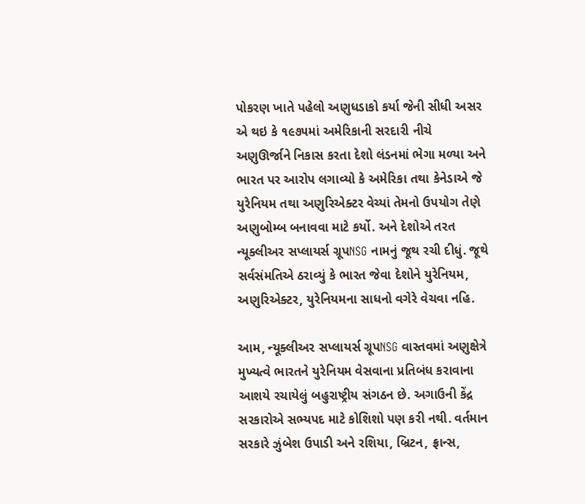પોકરણ ખાતે પહેલો અણુધડાકો કર્યા જેની સીધી અસર એ થઇ કે ૧૯૭૫માં અમેરિકાની સરદારી નીચે અણુઊર્જાને નિકાસ કરતા દેશો લંડનમાં ભેગા મળ્યા અને ભારત પર આરોપ લગાવ્યો કે અમેરિકા તથા કેનેડાએ જે યુરેનિયમ તથા અણુરિએક્ટર વેચ્યાં તેમનો ઉપયોગ તેણે અણુબોમ્બ બનાવવા માટે કર્યો. અને દેશોએ તરત ન્યૂક્લીઅર સપ્લાયર્સ ગ્રૂપNSG નામનું જૂથ રચી દીધું. જૂથે સર્વસંમતિએ ઠરાવ્યું કે ભારત જેવા દેશોને યુરેનિયમ, અણુરિએક્ટર, યુરેનિયમના સાધનો વગેરે વેચવા નહિ.

આમ, ન્યૂક્લીઅર સપ્લાયર્સ ગ્રૂપNSG વાસ્તવમાં અણુક્ષેત્રે મુખ્યત્વે ભારતને યુરેનિયમ વેસવાના પ્રતિબંધ કરાવાના આશયે રચાયેલું બહુરાષ્ટ્રીય સંગઠન છે. અગાઉની કેંદ્ર સરકારોએ સભ્યપદ માટે કોશિશો પણ કરી નથી. વર્તમાન સરકારે ઝુંબેશ ઉપાડી અને રશિયા, બ્રિટન, ફ્રાન્સ,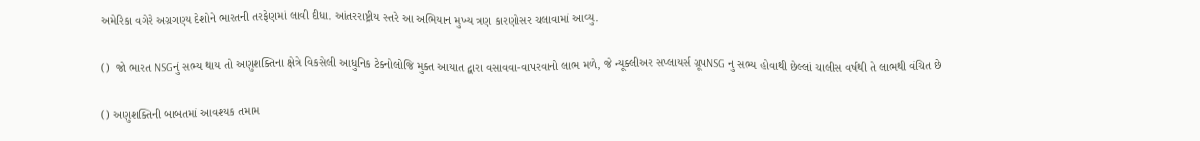અમેરિકા વગેરે અગ્રગણ્ય દેશોને ભારતની તરફેણમાં લાવી દીધા. આંતરરાષ્ટ્રીય સ્તરે આ અભિયાન મુખ્ય ત્રણ કારણોસર ચલાવામાં આવ્યુ.

()  જો ભારત NSGનું સભ્ય થાય તો અણુશક્તિના ક્ષેત્રે વિકસેલી આધુનિક ટેક્નોલોજિ મુક્ત આયાત દ્વારા વસાવવા-વાપરવાનો લાભ મળે, જે ન્યૂક્લીઅર સપ્લાયર્સ ગ્રૂપNSG નુ સભ્ય હોવાથી છેલ્લાં ચાલીસ વર્ષથી તે લાભથી વંચિત છે

() અણુશક્તિની બાબતમાં આવશ્યક તમામ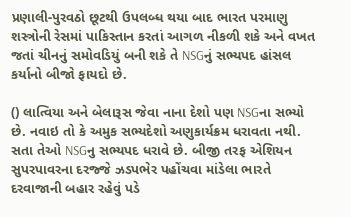પ્રણાલી-પુરવઠો છૂટથી ઉપલબ્ધ થયા બાદ ભારત પરમાણુ શસ્ત્રોની રેસમાં પાકિસ્તાન કરતાં આગળ નીકળી શકે અને વખત જતાં ચીનનું સમોવડિયું બની શકે તે NSGનું સભ્યપદ હાંસલ કર્યાનો બીજો ફાયદો છે.

() લાત્વિયા અને બેલારૂસ જેવા નાના દેશો પણ NSGના સભ્યો છે. નવાઇ તો કે અમુક સભ્યદેશો અણુકાર્યક્રમ ધરાવતા નથી. સતા તેઓ NSGનુ સભ્યપદ ધરાવે છે. બીજી તરફ એશિયન સુપરપાવરના દરજ્જે ઝડપભેર પહોંચવા માંડેલા ભારતે દરવાજાની બહાર રહેવું પડે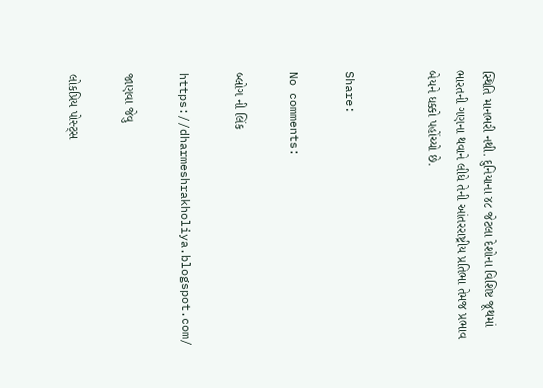સ્થિતિ માનભરી નથી. દુનિયાના ૪૮ જેટલા દેશોના વિશિષ્ટ જૂથમાં ભારતની ગણના થવાને લીધે તેની આંતરરાષ્ટ્રીય પ્રતિભા તેમજ પ્રભાવ બેયને ધક્કો પહોંચ્યો છે.


Share:

No comments:

બ્લોગ ની લિંક

https://dharmeshrakholiya.blogspot.com/

જાણવા જેવુ

લોકપ્રિય પોસ્ટ્સ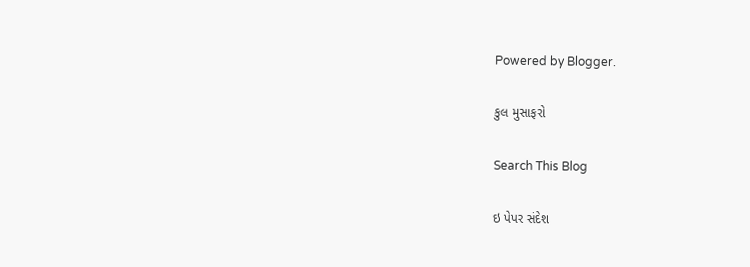Powered by Blogger.

કુલ મુસાફરો

Search This Blog

ઇ પેપર સંદેશ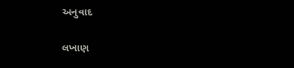અનુવાદ

લખાણ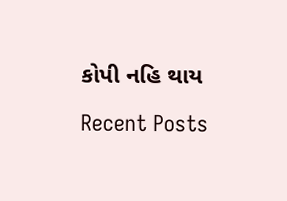કોપી નહિ થાય

Recent Posts